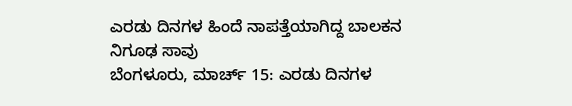ಎರಡು ದಿನಗಳ ಹಿಂದೆ ನಾಪತ್ತೆಯಾಗಿದ್ದ ಬಾಲಕನ ನಿಗೂಢ ಸಾವು
ಬೆಂಗಳೂರು, ಮಾರ್ಚ್ 15: ಎರಡು ದಿನಗಳ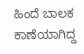ಹಿಂದೆ ಬಾಲಕ ಕಾಣೆಯಾಗಿದ್ದ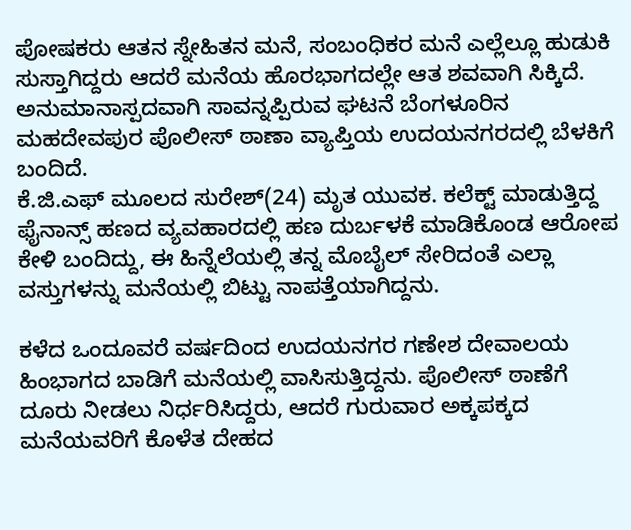ಪೋಷಕರು ಆತನ ಸ್ನೇಹಿತನ ಮನೆ, ಸಂಬಂಧಿಕರ ಮನೆ ಎಲ್ಲೆಲ್ಲೂ ಹುಡುಕಿ ಸುಸ್ತಾಗಿದ್ದರು ಆದರೆ ಮನೆಯ ಹೊರಭಾಗದಲ್ಲೇ ಆತ ಶವವಾಗಿ ಸಿಕ್ಕಿದೆ.
ಅನುಮಾನಾಸ್ಪದವಾಗಿ ಸಾವನ್ನಪ್ಪಿರುವ ಘಟನೆ ಬೆಂಗಳೂರಿನ ಮಹದೇವಪುರ ಪೊಲೀಸ್ ಠಾಣಾ ವ್ಯಾಪ್ತಿಯ ಉದಯನಗರದಲ್ಲಿ ಬೆಳಕಿಗೆ ಬಂದಿದೆ.
ಕೆ.ಜಿ.ಎಫ್ ಮೂಲದ ಸುರೇಶ್(24) ಮೃತ ಯುವಕ. ಕಲೆಕ್ಟ್ ಮಾಡುತ್ತಿದ್ದ ಫೈನಾನ್ಸ್ ಹಣದ ವ್ಯವಹಾರದಲ್ಲಿ ಹಣ ದುರ್ಬಳಕೆ ಮಾಡಿಕೊಂಡ ಆರೋಪ ಕೇಳಿ ಬಂದಿದ್ದು, ಈ ಹಿನ್ನೆಲೆಯಲ್ಲಿ ತನ್ನ ಮೊಬೈಲ್ ಸೇರಿದಂತೆ ಎಲ್ಲಾ ವಸ್ತುಗಳನ್ನು ಮನೆಯಲ್ಲಿ ಬಿಟ್ಟು ನಾಪತ್ತೆಯಾಗಿದ್ದನು.

ಕಳೆದ ಒಂದೂವರೆ ವರ್ಷದಿಂದ ಉದಯನಗರ ಗಣೇಶ ದೇವಾಲಯ ಹಿಂಭಾಗದ ಬಾಡಿಗೆ ಮನೆಯಲ್ಲಿ ವಾಸಿಸುತ್ತಿದ್ದನು. ಪೊಲೀಸ್ ಠಾಣೆಗೆ ದೂರು ನೀಡಲು ನಿರ್ಧರಿಸಿದ್ದರು, ಆದರೆ ಗುರುವಾರ ಅಕ್ಕಪಕ್ಕದ ಮನೆಯವರಿಗೆ ಕೊಳೆತ ದೇಹದ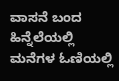ವಾಸನೆ ಬಂದ ಹಿನ್ನೆಲೆಯಲ್ಲಿ ಮನೆಗಳ ಓಣಿಯಲ್ಲಿ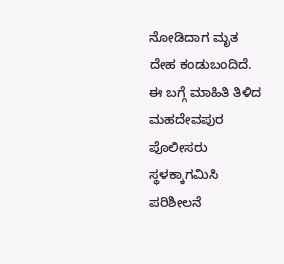ನೋಡಿದಾಗ ಮೃತ ದೇಹ ಕಂಡುಬಂದಿದೆ.
ಈ ಬಗ್ಗೆ ಮಾಹಿತಿ ತಿಳಿದ ಮಹದೇವಪುರ ಪೊಲೀಸರು ಸ್ಥಳಕ್ಕಾಗಮಿಸಿ ಪರಿಶೀಲನೆ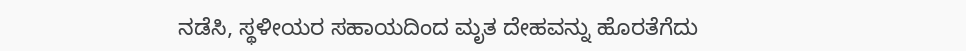ನಡೆಸಿ, ಸ್ಥಳೀಯರ ಸಹಾಯದಿಂದ ಮೃತ ದೇಹವನ್ನು ಹೊರತೆಗೆದು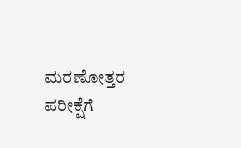ಮರಣೋತ್ತರ ಪರೀಕ್ಷೆಗೆ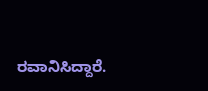ರವಾನಿಸಿದ್ದಾರೆ.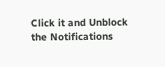Click it and Unblock the Notifications